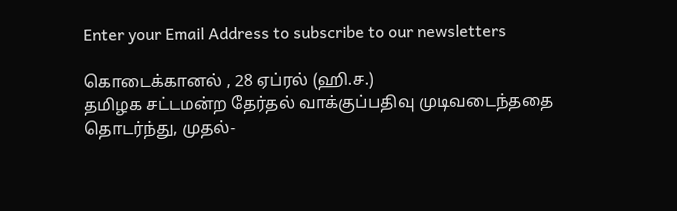Enter your Email Address to subscribe to our newsletters

கொடைக்கானல் , 28 ஏப்ரல் (ஹி.ச.)
தமிழக சட்டமன்ற தேர்தல் வாக்குப்பதிவு முடிவடைந்ததை தொடர்ந்து, முதல்-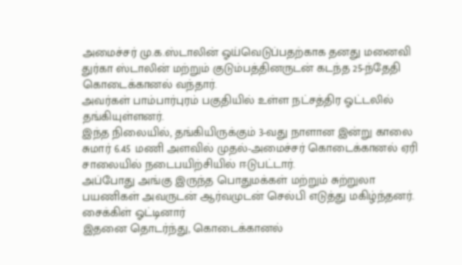அமைச்சர் மு.க.ஸ்டாலின் ஓய்வெடுப்பதற்காக தனது மனைவி துர்கா ஸ்டாலின் மற்றும் குடும்பத்தினருடன் கடந்த 25-ந்தேதி கொடைக்கானல் வந்தார்.
அவர்கள் பாம்பார்புரம் பகுதியில் உள்ள நட்சத்திர ஓட்டலில் தங்கியுள்ளனர்.
இந்த நிலையில், தங்கியிருக்கும் 3-வது நாளான இன்று காலை சுமார் 6.45 மணி அளவில் முதல்-அமைச்சர் கொடைக்கானல் ஏரி சாலையில் நடைபயிற்சியில் ஈடுபட்டார்.
அப்போது அங்கு இருந்த பொதுமக்கள் மற்றும் சுற்றுலா பயணிகள் அவருடன் ஆர்வமுடன் செல்பி எடுத்து மகிழ்ந்தனர்.
சைக்கிள் ஓட்டினார்
இதனை தொடர்ந்து, கொடைக்கானல்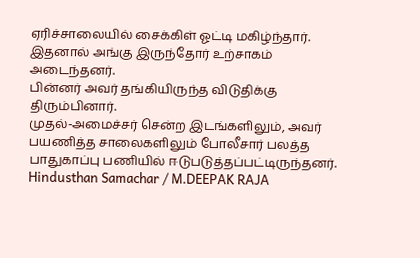ஏரிச்சாலையில் சைக்கிள் ஓட்டி மகிழ்ந்தார். இதனால் அங்கு இருந்தோர் உற்சாகம் அடைந்தனர்.
பின்னர் அவர் தங்கியிருந்த விடுதிக்கு திரும்பினார்.
முதல்-அமைச்சர் சென்ற இடங்களிலும், அவர் பயணித்த சாலைகளிலும் போலீசார் பலத்த பாதுகாப்பு பணியில் ஈடுபடுத்தப்பட்டிருந்தனர்.
Hindusthan Samachar / M.DEEPAK RAJA